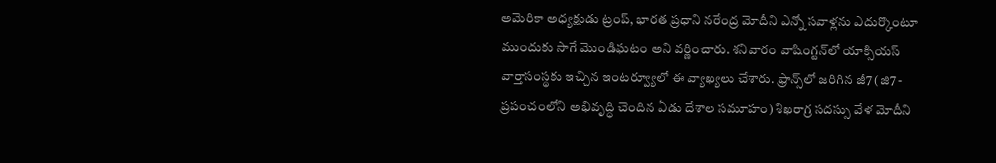అమెరికా అధ్యక్షుడు ట్రంప్‌, భారత ప్రధాని నరేంద్ర మోదీని ఎన్నో సవాళ్లను ఎదుర్కొంటూ ముందుకు సాగే మొండిఘటం అని వర్ణించారు. శనివారం వాషింగ్టన్‌లో యాక్సియస్‌ వార్తాసంస్థకు ఇచ్చిన ఇంటర్వ్యూలో ఈ వ్యాఖ్యలు చేశారు. ఫ్రాన్స్‌లో జరిగిన జీ7 (జి7 - ప్రపంచంలోని అభివృద్ధి చెందిన ఏడు దేశాల సమూహం) శిఖరాగ్ర సదస్సు వేళ మోదీని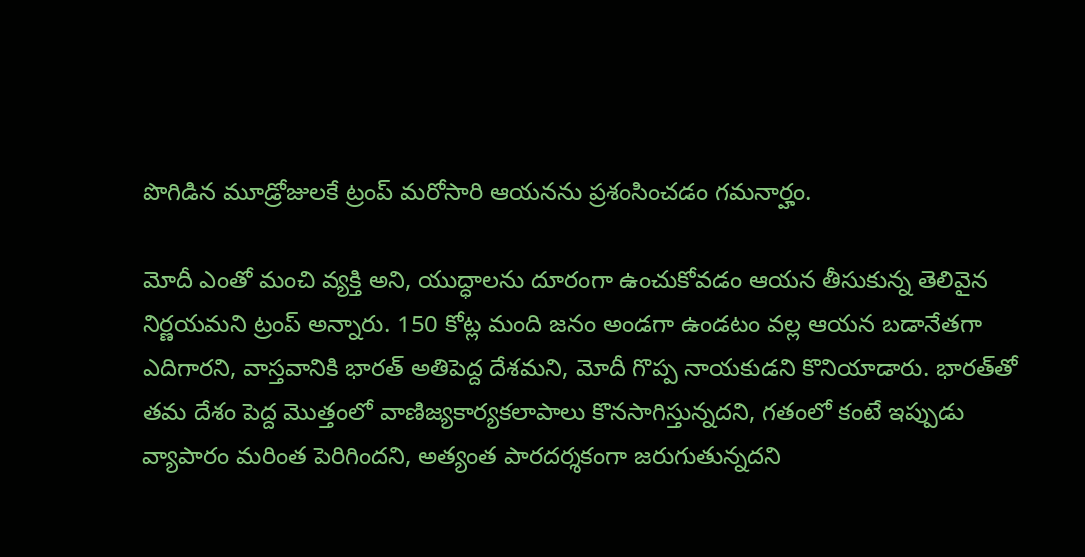పొగిడిన మూడ్రోజులకే ట్రంప్‌ మరోసారి ఆయనను ప్రశంసించడం గమనార్హం.

మోదీ ఎంతో మంచి వ్యక్తి అని, యుద్ధాలను దూరంగా ఉంచుకోవడం ఆయన తీసుకున్న తెలివైన నిర్ణయమని ట్రంప్‌ అన్నారు. 150 కోట్ల మంది జనం అండగా ఉండటం వల్ల ఆయన బడానేతగా ఎదిగారని, వాస్తవానికి భారత్‌ అతిపెద్ద దేశమని, మోదీ గొప్ప నాయకుడని కొనియాడారు. భారత్‌తో తమ దేశం పెద్ద మొత్తంలో వాణిజ్యకార్యకలాపాలు కొనసాగిస్తున్నదని, గతంలో కంటే ఇప్పుడు వ్యాపారం మరింత పెరిగిందని, అత్యంత పారదర్శకంగా జరుగుతున్నదని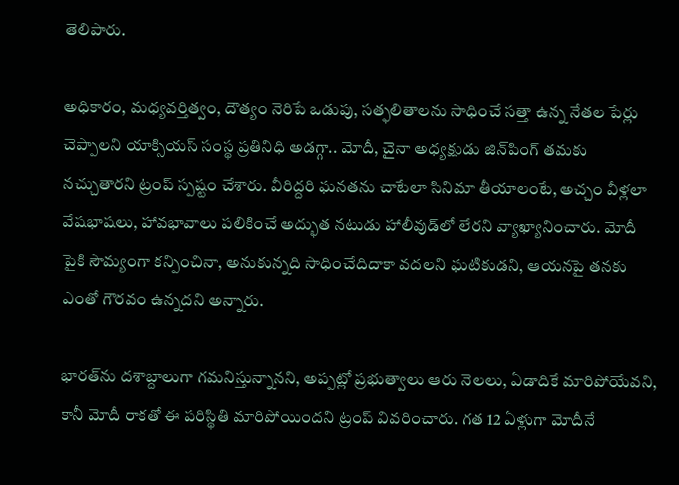తెలిపారు.

అధికారం, మధ్యవర్తిత్వం, దౌత్యం నెరిపే ఒడుపు, సత్ఫలితాలను సాధించే సత్తా ఉన్న నేతల పేర్లు చెప్పాలని యాక్సియస్‌ సంస్థ ప్రతినిధి అడగ్గా.. మోదీ, చైనా అధ్యక్షుడు జిన్‌పింగ్‌ తమకు నచ్చుతారని ట్రంప్‌ స్పష్టం చేశారు. వీరిద్దరి ఘనతను చాటేలా సినిమా తీయాలంటే, అచ్చం వీళ్లలా వేషభాషలు, హావభావాలు పలికించే అద్భుత నటుడు హాలీవుడ్‌లో లేరని వ్యాఖ్యానించారు. మోదీ పైకి సౌమ్యంగా కన్పించినా, అనుకున్నది సాధించేదిదాకా వదలని ఘటికుడని, ఆయనపై తనకు ఎంతో గౌరవం ఉన్నదని అన్నారు.

భారత్‌ను దశాబ్దాలుగా గమనిస్తున్నానని, అప్పట్లో ప్రభుత్వాలు ఆరు నెలలు, ఏడాదికే మారిపోయేవని, కానీ మోదీ రాకతో ఈ పరిస్థితి మారిపోయిందని ట్రంప్‌ వివరించారు. గత 12 ఏళ్లుగా మోదీనే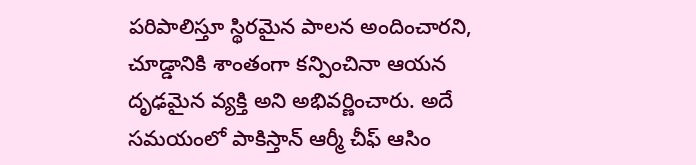పరిపాలిస్తూ స్థిరమైన పాలన అందించారని, చూడ్డానికి శాంతంగా కన్పించినా ఆయన దృఢమైన వ్యక్తి అని అభివర్ణించారు. అదే సమయంలో పాకిస్తాన్‌ ఆర్మీ చీఫ్‌ ఆసిం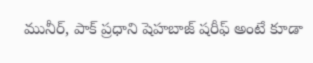మునీర్, పాక్‌ ప్రధాని షెహబాజ్‌ షరీఫ్‌ అంటే కూడా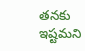తనకు ఇష్టమని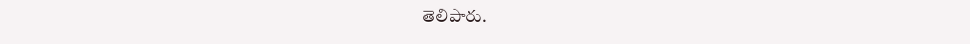తెలిపారు.